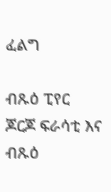ፈልግ

ብጹዕ ፒየር ጆርጆ ፍራሳቲ እና ብጹዕ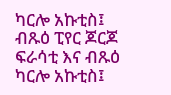ካርሎ አኩቲስ፤ ብጹዕ ፒየር ጆርጆ ፍራሳቲ እና ብጹዕ ካርሎ አኩቲስ፤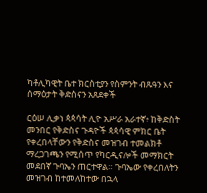ካቶሊካዊት ቤተ ክርስቲያን የስምንት ብጹዓን እና ሰማዕታት ቅድስናን አጸደቀች

ርዕሠ ሊቃነ ጳጳሳት ሊዮ አሥራ አራተኛ፥ ከቅድስት መንበር የቅድስና ጉዳዮች ጳጳሳዊ ምክር ቤት የቀረበላቸውን የቅድስና መዝገብ ተመልክቶ ማረጋገጫን የሚሰጥ የካርዲናሎች መማክርት መደበኛ ጉባኤን ጠርተዋል። ጉባኤው የቀረበለትን መዝገብ ከተመለከተው በኋላ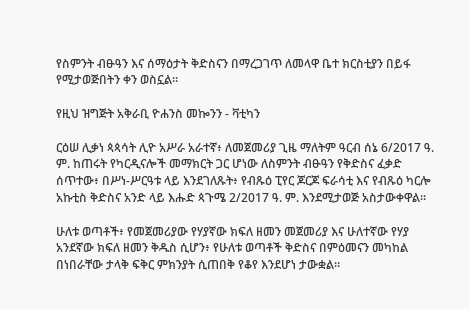የስምንት ብፁዓን እና ሰማዕታት ቅድስናን በማረጋገጥ ለመላዋ ቤተ ክርስቲያን በይፋ የሚታወጅበትን ቀን ወስኗል።

የዚህ ዝግጅት አቅራቢ ዮሐንስ መኰንን - ቫቲካን

ርዕሠ ሊቃነ ጳጳሳት ሊዮ አሥራ አራተኛ፥ ለመጀመሪያ ጊዜ ማለትም ዓርብ ሰኔ 6/2017 ዓ. ም. ከጠሩት የካርዲናሎች መማክርት ጋር ሆነው ለስምንት ብፁዓን የቅድስና ፈቃድ ሰጥተው፥ በሥነ-ሥርዓቱ ላይ እንደገለጹት፥ የብጹዕ ፒየር ጆርጆ ፍራሳቲ እና የብጹዕ ካርሎ አኩቲስ ቅድስና አንድ ላይ እሑድ ጳጉሜ 2/2017 ዓ. ም. እንደሚታወጅ አስታውቀዋል።

ሁለቱ ወጣቶች፥ የመጀመሪያው የሃያኛው ክፍለ ዘመን መጀመሪያ እና ሁለተኛው የሃያ አንደኛው ክፍለ ዘመን ቅዱስ ሲሆን፥ የሁለቱ ወጣቶች ቅድስና በምዕመናን መካከል በነበራቸው ታላቅ ፍቅር ምክንያት ሲጠበቅ የቆየ እንደሆነ ታውቋል።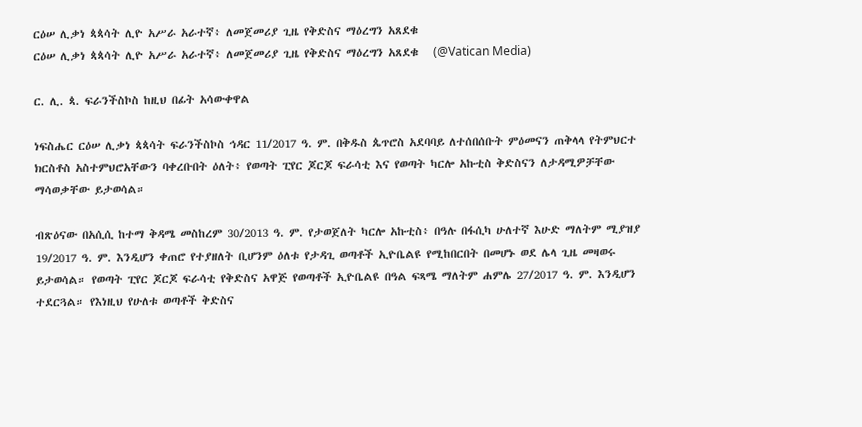ርዕሠ ሊቃነ ጳጳሳት ሊዮ አሥራ አራተኛ፥ ለመጀመሪያ ጊዜ የቅድስና ማዕረግን አጸደቁ
ርዕሠ ሊቃነ ጳጳሳት ሊዮ አሥራ አራተኛ፥ ለመጀመሪያ ጊዜ የቅድስና ማዕረግን አጸደቁ   (@Vatican Media)

ር. ሊ. ጳ. ፍራንችስኮስ ከዚህ በፊት አሳውቀዋል

ነፍስሔር ርዕሠ ሊቃነ ጳጳሳት ፍራንችስኮስ ኅዳር 11/2017 ዓ. ም. በቅዱስ ጴጥሮስ አደባባይ ለተሰበሰቡት ምዕመናን ጠቅላላ የትምህርተ ክርስቶስ አስተምህሮአቸውን ባቀረቡበት ዕለት፥ የወጣት ፒየር ጆርጆ ፍራሳቲ እና የወጣት ካርሎ አኩቲስ ቅድስናን ለታዳሚዎቻቸው ማሳወቃቸው ይታወሳል።

ብጽዕናው በአሲሲ ከተማ ቅዳሜ መስከረም 30/2013 ዓ. ም. የታወጀለት ካርሎ አኩቲስ፥ በዓሉ በፋሲካ ሁለተኛ እሁድ ማለትም ሚያዝያ 19/2017 ዓ. ም. እንዲሆን ቀጠሮ የተያዘለት ቢሆንም ዕለቱ የታዳጊ ወጣቶች ኢዮቤልዩ የሚከበርበት በመሆኑ ወደ ሌላ ጊዜ መዛወሩ ይታወሳል። የወጣት ፒየር ጆርጆ ፍራሳቲ የቅድስና አዋጅ የወጣቶች ኢዮቤልዩ በዓል ፍጻሜ ማለትም ሐምሌ 27/2017 ዓ. ም. እንዲሆን ተደርጓል። የእነዚህ የሁለቱ ወጣቶች ቅድስና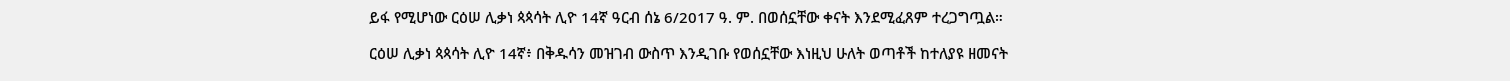ይፋ የሚሆነው ርዕሠ ሊቃነ ጳጳሳት ሊዮ 14ኛ ዓርብ ሰኔ 6/2017 ዓ. ም. በወሰኗቸው ቀናት እንደሚፈጸም ተረጋግጧል።

ርዕሠ ሊቃነ ጳጳሳት ሊዮ 14ኛ፥ በቅዱሳን መዝገብ ውስጥ እንዲገቡ የወሰኗቸው እነዚህ ሁለት ወጣቶች ከተለያዩ ዘመናት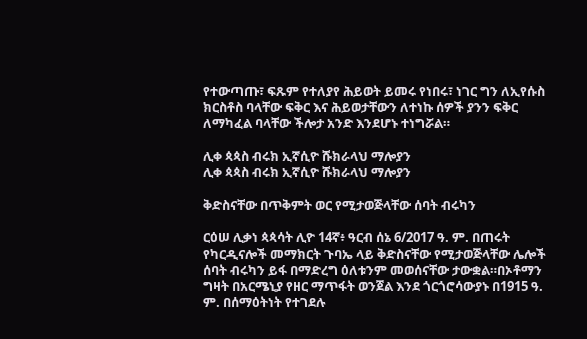የተውጣጡ፣ ፍጹም የተለያየ ሕይወት ይመሩ የነበሩ፣ ነገር ግን ለኢየሱስ ክርስቶስ ባላቸው ፍቅር እና ሕይወታቸውን ለተነኩ ሰዎች ያንን ፍቅር ለማካፈል ባላቸው ችሎታ አንድ እንደሆኑ ተነግሯል።

ሊቀ ጳጳስ ብሩክ ኢኛሲዮ ሹክራላህ ማሎያን
ሊቀ ጳጳስ ብሩክ ኢኛሲዮ ሹክራላህ ማሎያን

ቅድስናቸው በጥቅምት ወር የሚታወጅላቸው ሰባት ብሩካን

ርዕሠ ሊቃነ ጳጳሳት ሊዮ 14ኛ፥ ዓርብ ሰኔ 6/2017 ዓ. ም. በጠሩት የካርዲናሎች መማክርት ጉባኤ ላይ ቅድስናቸው የሚታወጅላቸው ሌሎች ሰባት ብሩካን ይፋ በማድረግ ዕለቱንም መወሰናቸው ታውቋል።በኦቶማን ግዛት በአርሜኒያ የዘር ማጥፋት ወንጀል እንደ ጎርጎሮሳውያኑ በ1915 ዓ. ም. በሰማዕትነት የተገደሉ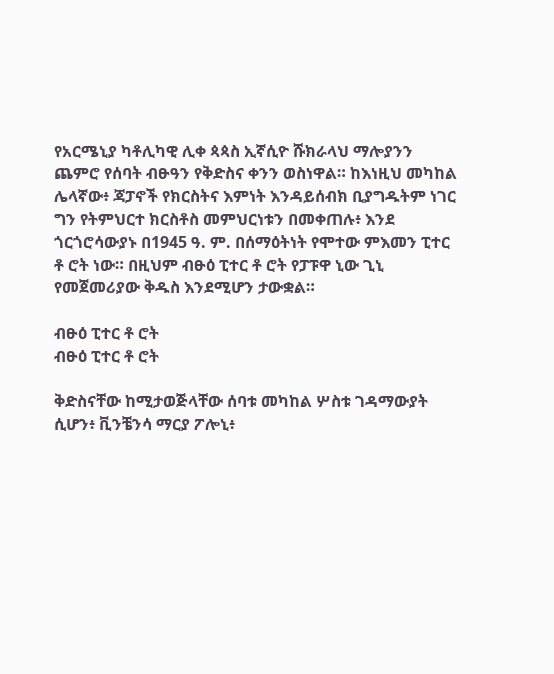የአርሜኒያ ካቶሊካዊ ሊቀ ጳጳስ ኢኛሲዮ ሹክራላህ ማሎያንን ጨምሮ የሰባት ብፁዓን የቅድስና ቀንን ወስነዋል። ከእነዚህ መካከል ሌላኛው፥ ጃፓኖች የክርስትና እምነት እንዳይሰብክ ቢያግዱትም ነገር ግን የትምህርተ ክርስቶስ መምህርነቱን በመቀጠሉ፥ እንደ ጎርጎሮሳውያኑ በ1945 ዓ. ም. በሰማዕትነት የሞተው ምእመን ፒተር ቶ ሮት ነው። በዚህም ብፁዕ ፒተር ቶ ሮት የፓፑዋ ኒው ጊኒ የመጀመሪያው ቅዱስ እንደሚሆን ታውቋል።

ብፁዕ ፒተር ቶ ሮት
ብፁዕ ፒተር ቶ ሮት

ቅድስናቸው ከሚታወጅላቸው ሰባቱ መካከል ሦስቱ ገዳማውያት ሲሆን፥ ቪንቼንሳ ማርያ ፖሎኒ፥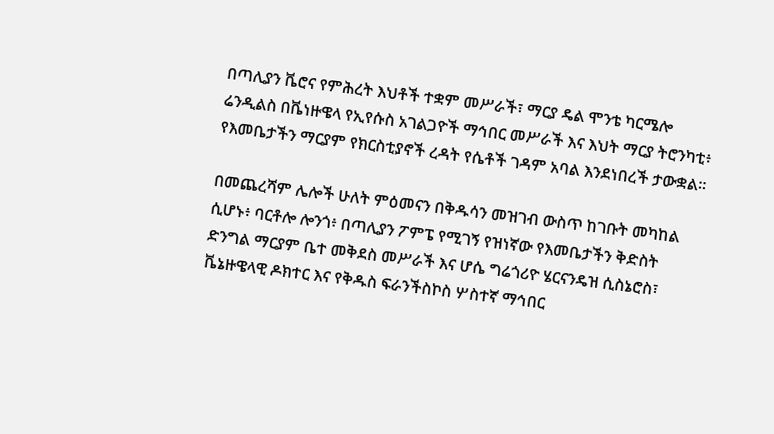በጣሊያን ቬሮና የምሕረት እህቶች ተቋም መሥራች፣ ማርያ ዴል ሞንቴ ካርሜሎ ሬንዲልስ በቬነዙዌላ የኢየሱስ አገልጋዮች ማኅበር መሥራች እና እህት ማርያ ትሮንካቲ፥ የእመቤታችን ማርያም የክርስቲያኖች ረዳት የሴቶች ገዳም አባል እንደነበረች ታውቋል።

በመጨረሻም ሌሎች ሁለት ምዕመናን በቅዱሳን መዝገብ ውስጥ ከገቡት መካከል ሲሆኑ፥ ባርቶሎ ሎንጎ፥ በጣሊያን ፖምፔ የሚገኝ የዝነኛው የእመቤታችን ቅድስት ድንግል ማርያም ቤተ መቅደስ መሥራች እና ሆሴ ግሬጎሪዮ ሄርናንዴዝ ሲስኔሮስ፣ ቬኔዙዌላዊ ዶክተር እና የቅዱስ ፍራንችስኮስ ሦስተኛ ማኅበር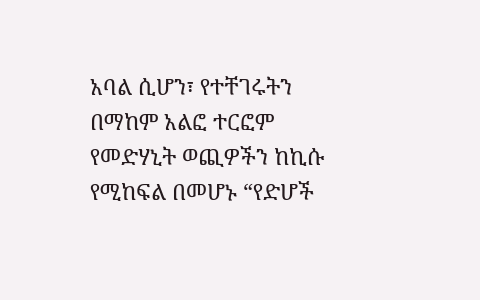አባል ሲሆን፣ የተቸገሩትን በማከም አልፎ ተርፎም የመድሃኒት ወጪዎችን ከኪሱ የሚከፍል በመሆኑ “የድሆች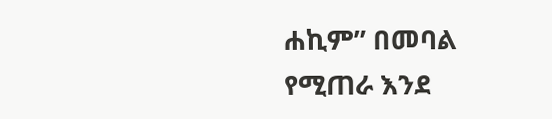ሐኪም” በመባል የሚጠራ እንደ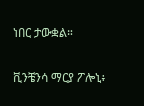ነበር ታውቋል።

ቪንቼንሳ ማርያ ፖሎኒ፥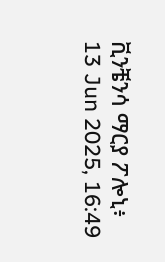ቪንቼንሳ ማርያ ፖሎኒ፥
13 Jun 2025, 16:49